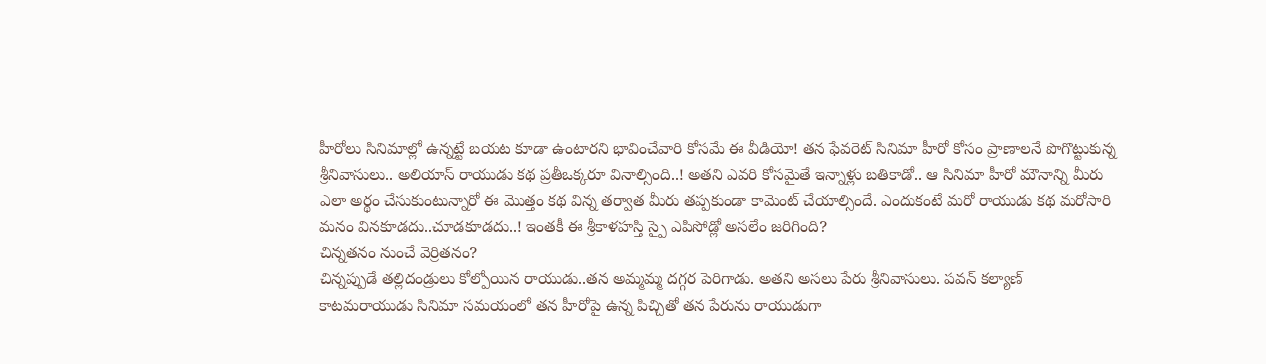హీరోలు సినిమాల్లో ఉన్నట్టే బయట కూడా ఉంటారని భావించేవారి కోసమే ఈ వీడియో! తన ఫేవరెట్ సినిమా హీరో కోసం ప్రాణాలనే పొగొట్టుకున్న శ్రీనివాసులు.. అలియాస్ రాయుడు కథ ప్రతీఒక్కరూ వినాల్సింది..! అతని ఎవరి కోసమైతే ఇన్నాళ్లు బతికాడో.. ఆ సినిమా హీరో మౌనాన్ని మీరు ఎలా అర్థం చేసుకుంటున్నారో ఈ మొత్తం కథ విన్న తర్వాత మీరు తప్పకుండా కామెంట్ చేయాల్సిందే. ఎందుకంటే మరో రాయుడు కథ మరోసారి మనం వినకూడదు..చూడకూడదు..! ఇంతకీ ఈ శ్రీకాళహస్తి స్పై ఎపిసోడ్లో అసలేం జరిగింది?
చిన్నతనం నుంచే వెర్రితనం?
చిన్నప్పుడే తల్లిదండ్రులు కోల్పోయిన రాయుడు..తన అమ్మమ్మ దగ్గర పెరిగాడు. అతని అసలు పేరు శ్రీనివాసులు. పవన్ కల్యాణ్ కాటమరాయుడు సినిమా సమయంలో తన హీరోపై ఉన్న పిచ్చితో తన పేరును రాయుడుగా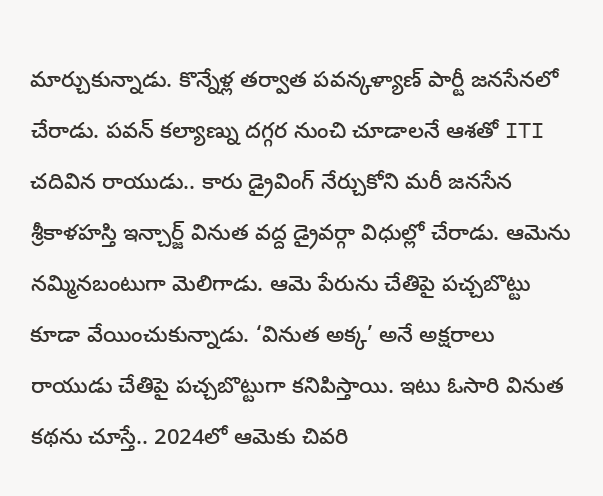మార్చుకున్నాడు. కొన్నేళ్ల తర్వాత పవన్కళ్యాణ్ పార్టీ జనసేనలో చేరాడు. పవన్ కల్యాణ్ను దగ్గర నుంచి చూడాలనే ఆశతో ITI చదివిన రాయుడు.. కారు డ్రైవింగ్ నేర్చుకోని మరీ జనసేన శ్రీకాళహస్తి ఇన్చార్జ్ వినుత వద్ద డ్రైవర్గా విధుల్లో చేరాడు. ఆమెను నమ్మినబంటుగా మెలిగాడు. ఆమె పేరును చేతిపై పచ్చబొట్టు కూడా వేయించుకున్నాడు. ‘వినుత అక్క’ అనే అక్షరాలు రాయుడు చేతిపై పచ్చబొట్టుగా కనిపిస్తాయి. ఇటు ఓసారి వినుత కథను చూస్తే.. 2024లో ఆమెకు చివరి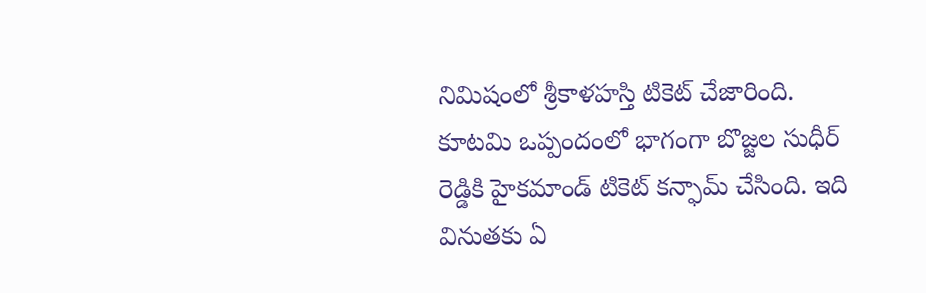నిమిషంలో శ్రీకాళహస్తి టికెట్ చేజారింది. కూటమి ఒప్పందంలో భాగంగా బొజ్జల సుధీర్ రెడ్డికి హైకమాండ్ టికెట్ కన్ఫామ్ చేసింది. ఇది వినుతకు ఏ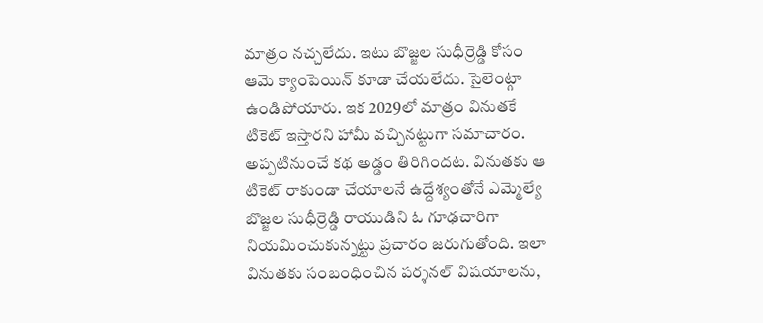మాత్రం నచ్చలేదు. ఇటు బొజ్జల సుధీర్రెడ్డి కోసం ఆమె క్యాంపెయిన్ కూడా చేయలేదు. సైలెంట్గా ఉండిపోయారు. ఇక 2029లో మాత్రం వినుతకే టికెట్ ఇస్తారని హామీ వచ్చినట్టుగా సమాచారం. అప్పటినుంచే కథ అడ్డం తిరిగిందట. వినుతకు ఆ టికెట్ రాకుండా చేయాలనే ఉద్దేశ్యంతోనే ఎమ్మెల్యే బొజ్జల సుధీర్రెడ్డి రాయుడిని ఓ గూఢచారిగా నియమించుకున్నట్టు ప్రచారం జరుగుతోంది. ఇలా వినుతకు సంబంధించిన పర్శనల్ విషయాలను,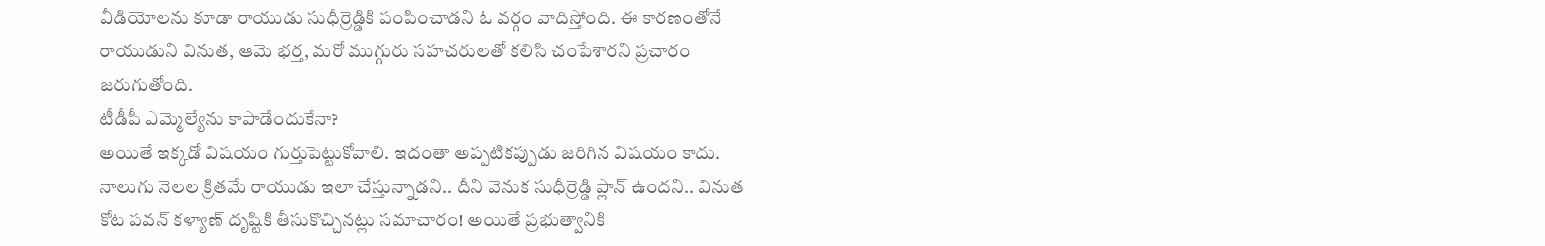వీడియోలను కూడా రాయుడు సుధీర్రెడ్డికి పంపించాడని ఓ వర్గం వాదిస్తోంది. ఈ కారణంతోనే రాయుడుని వినుత, ఆమె భర్త, మరో ముగ్గురు సహచరులతో కలిసి చంపేశారని ప్రచారం జరుగుతోంది.
టీడీపీ ఎమ్మెల్యేను కాపాడేందుకేనా?
అయితే ఇక్కడో విషయం గుర్తుపెట్టుకోవాలి. ఇదంతా అప్పటికప్పుడు జరిగిన విషయం కాదు. నాలుగు నెలల క్రితమే రాయుడు ఇలా చేస్తున్నాడని.. దీని వెనుక సుధీర్రెడ్డి ప్లాన్ ఉందని.. వినుత కోట పవన్ కళ్యాణ్ దృష్టికి తీసుకొచ్చినట్లు సమాచారం! అయితే ప్రభుత్వానికి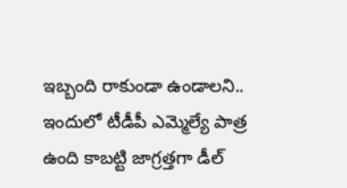ఇబ్బంది రాకుండా ఉండాలని.. ఇందులో టీడీపీ ఎమ్మెల్యే పాత్ర ఉంది కాబట్టి జాగ్రత్తగా డీల్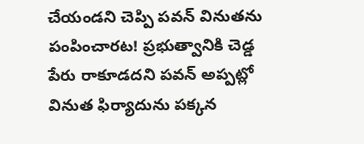చేయండని చెప్పి పవన్ వినుతను పంపించారట! ప్రభుత్వానికి చెడ్డ పేరు రాకూడదని పవన్ అప్పట్లో వినుత ఫిర్యాదును పక్కన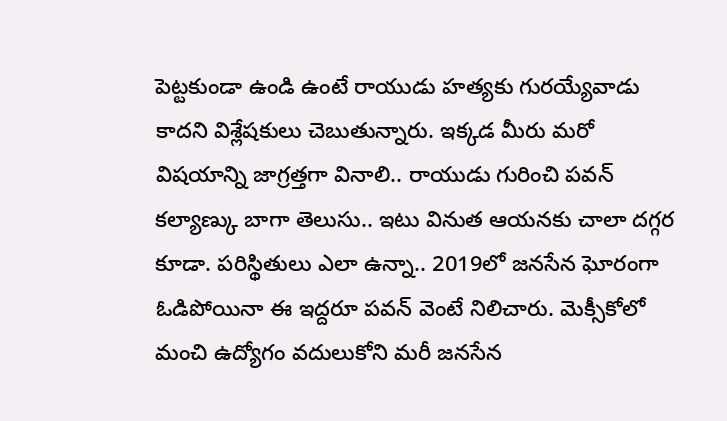పెట్టకుండా ఉండి ఉంటే రాయుడు హత్యకు గురయ్యేవాడు కాదని విశ్లేషకులు చెబుతున్నారు. ఇక్కడ మీరు మరో విషయాన్ని జాగ్రత్తగా వినాలి.. రాయుడు గురించి పవన్ కల్యాణ్కు బాగా తెలుసు.. ఇటు వినుత ఆయనకు చాలా దగ్గర కూడా. పరిస్థితులు ఎలా ఉన్నా.. 2019లో జనసేన ఘోరంగా ఓడిపోయినా ఈ ఇద్దరూ పవన్ వెంటే నిలిచారు. మెక్సీకోలో మంచి ఉద్యోగం వదులుకోని మరీ జనసేన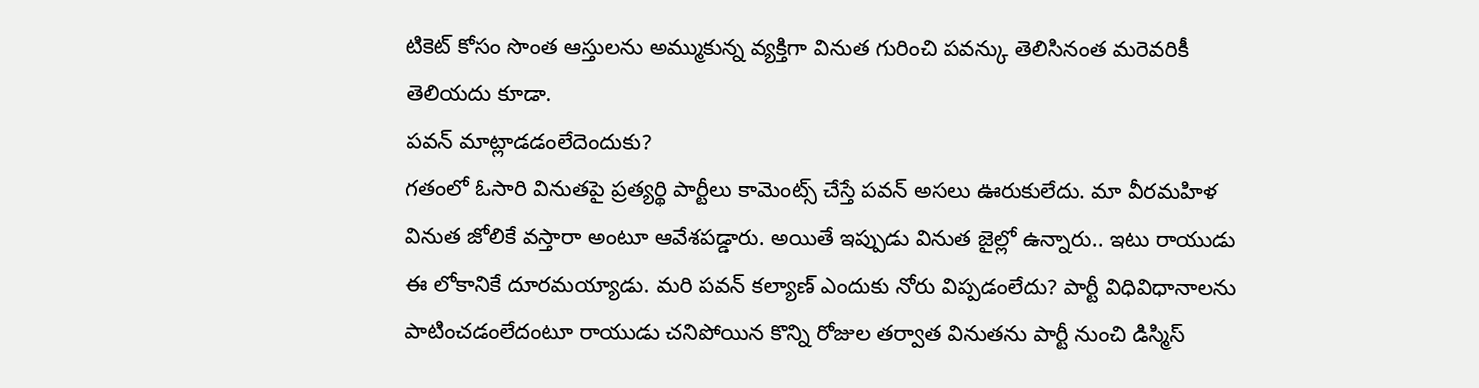టికెట్ కోసం సొంత ఆస్తులను అమ్ముకున్న వ్యక్తిగా వినుత గురించి పవన్కు తెలిసినంత మరెవరికీ తెలియదు కూడా.
పవన్ మాట్లాడడంలేదెందుకు?
గతంలో ఓసారి వినుతపై ప్రత్యర్థి పార్టీలు కామెంట్స్ చేస్తే పవన్ అసలు ఊరుకులేదు. మా వీరమహిళ వినుత జోలికే వస్తారా అంటూ ఆవేశపడ్డారు. అయితే ఇప్పుడు వినుత జైల్లో ఉన్నారు.. ఇటు రాయుడు ఈ లోకానికే దూరమయ్యాడు. మరి పవన్ కల్యాణ్ ఎందుకు నోరు విప్పడంలేదు? పార్టీ విధివిధానాలను పాటించడంలేదంటూ రాయుడు చనిపోయిన కొన్ని రోజుల తర్వాత వినుతను పార్టీ నుంచి డిస్మిస్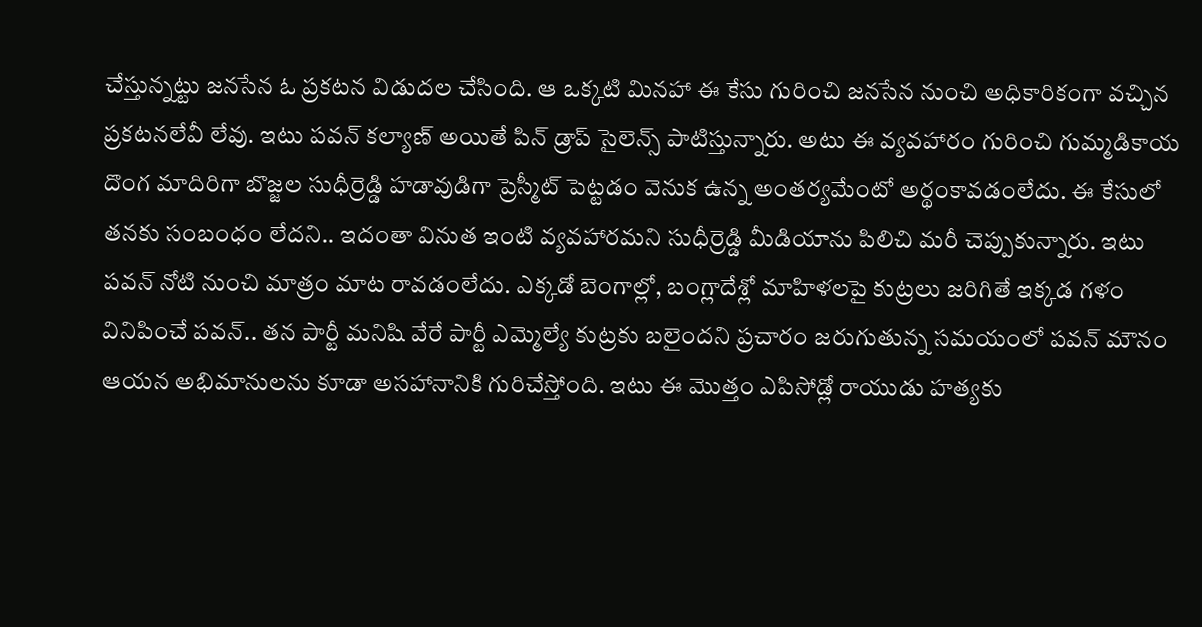చేస్తున్నట్టు జనసేన ఓ ప్రకటన విడుదల చేసింది. ఆ ఒక్కటి మినహా ఈ కేసు గురించి జనసేన నుంచి అధికారికంగా వచ్చిన ప్రకటనలేవీ లేవు. ఇటు పవన్ కల్యాణ్ అయితే పిన్ డ్రాప్ సైలెన్స్ పాటిస్తున్నారు. అటు ఈ వ్యవహారం గురించి గుమ్మడికాయ దొంగ మాదిరిగా బొజ్జల సుధీర్రెడ్డి హడావుడిగా ప్రెస్మీట్ పెట్టడం వెనుక ఉన్న అంతర్యమేంటో అర్థంకావడంలేదు. ఈ కేసులో తనకు సంబంధం లేదని.. ఇదంతా వినుత ఇంటి వ్యవహారమని సుధీర్రెడ్డి మీడియాను పిలిచి మరీ చెప్పుకున్నారు. ఇటు పవన్ నోటి నుంచి మాత్రం మాట రావడంలేదు. ఎక్కడో బెంగాల్లో, బంగ్లాదేశ్లో మాహిళలపై కుట్రలు జరిగితే ఇక్కడ గళం వినిపించే పవన్.. తన పార్టీ మనిషి వేరే పార్టీ ఎమ్మెల్యే కుట్రకు బలైందని ప్రచారం జరుగుతున్న సమయంలో పవన్ మౌనం ఆయన అభిమానులను కూడా అసహానానికి గురిచేస్తోంది. ఇటు ఈ మొత్తం ఎపిసోడ్లో రాయుడు హత్యకు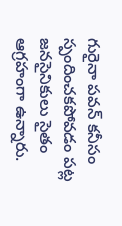గురైనా పవన్ కనీసం స్పందించకపోవడం పట్ల జనసైనికులు సైతం ఆగ్రహంగా ఉన్నారు.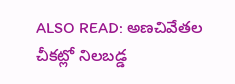ALSO READ: అణచివేతల చీకట్లో నిలబడ్డ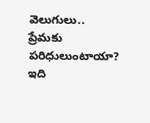వెలుగులు.. ప్రేమకు పరిధులుంటాయా? ఇది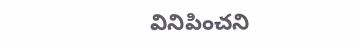వినిపించని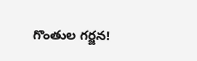గొంతుల గర్జన!